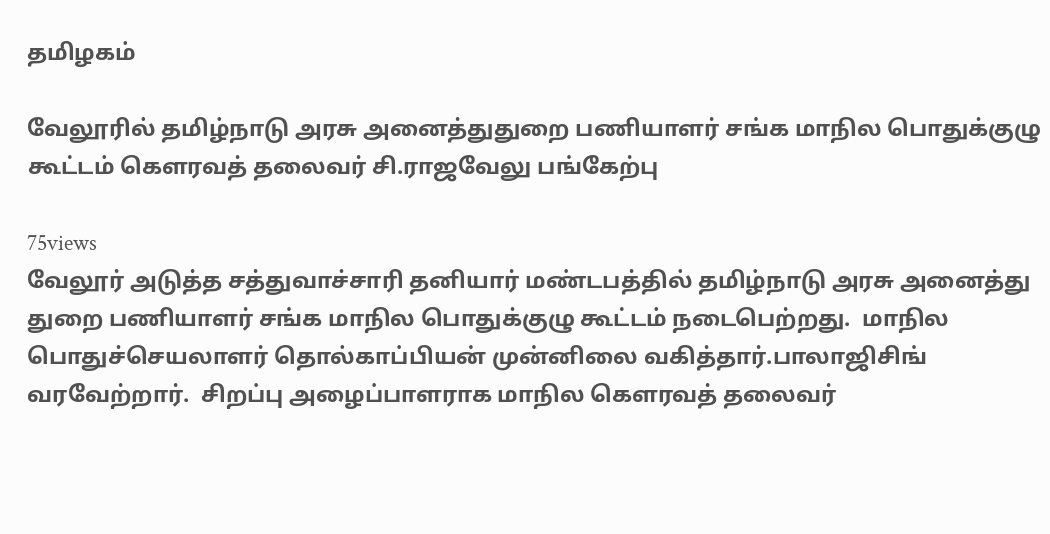தமிழகம்

வேலூரில் தமிழ்நாடு அரசு அனைத்துதுறை பணியாளர் சங்க மாநில பொதுக்குழு கூட்டம் கௌரவத் தலைவர் சி.ராஜவேலு பங்கேற்பு

75views
வேலூர் அடுத்த சத்துவாச்சாரி தனியார் மண்டபத்தில் தமிழ்நாடு அரசு அனைத்து துறை பணியாளர் சங்க மாநில பொதுக்குழு கூட்டம் நடைபெற்றது.  மாநில பொதுச்செயலாளர் தொல்காப்பியன் முன்னிலை வகித்தார்.பாலாஜிசிங் வரவேற்றார்.  சிறப்பு அழைப்பாளராக மாநில கெளரவத் தலைவர்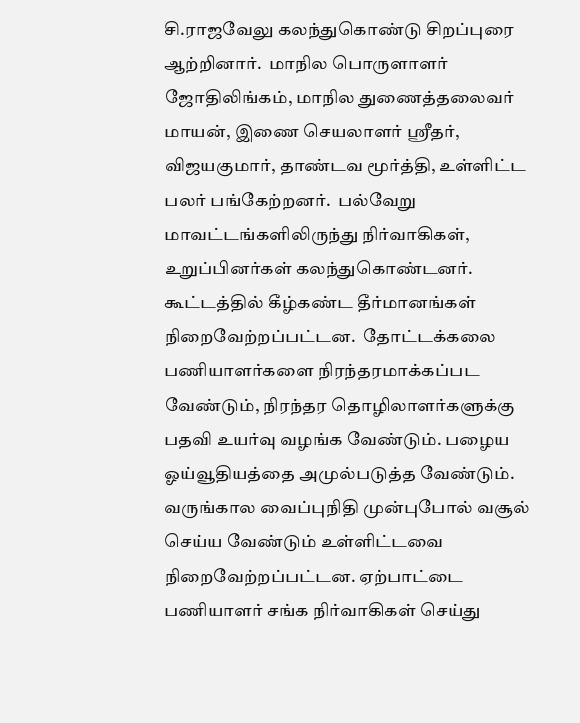சி.ராஜவேலு கலந்துகொண்டு சிறப்புரை ஆற்றினார்.  மாநில பொருளாளர் ஜோதிலிங்கம், மாநில துணைத்தலைவர் மாயன், இணை செயலாளர் ஸ்ரீதர், விஜயகுமார், தாண்டவ மூர்த்தி, உள்ளிட்ட பலர் பங்கேற்றனர்.  பல்வேறு மாவட்டங்களிலிருந்து நிர்வாகிகள், உறுப்பினர்கள் கலந்துகொண்டனர்.  கூட்டத்தில் கீழ்கண்ட தீர்மானங்கள் நிறைவேற்றப்பட்டன.  தோட்டக்கலை பணியாளர்களை நிரந்தரமாக்கப்பட வேண்டும், நிரந்தர தொழிலாளர்களுக்கு பதவி உயர்வு வழங்க வேண்டும். பழைய ஓய்வூதியத்தை அமுல்படுத்த வேண்டும். வருங்கால வைப்புநிதி முன்புபோல் வசூல் செய்ய வேண்டும் உள்ளிட்டவை நிறைவேற்றப்பட்டன. ஏற்பாட்டை பணியாளர் சங்க நிர்வாகிகள் செய்து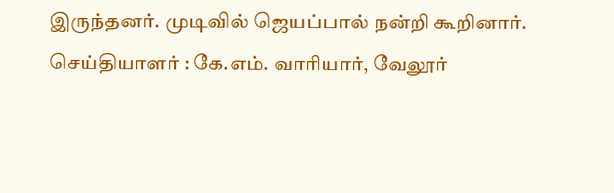இருந்தனர். முடிவில் ஜெயப்பால் நன்றி கூறினார்.
செய்தியாளர் : கே.எம். வாரியார், வேலூர்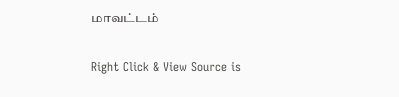மாவட்டம்

Right Click & View Source is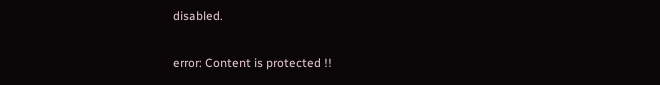disabled.

error: Content is protected !!